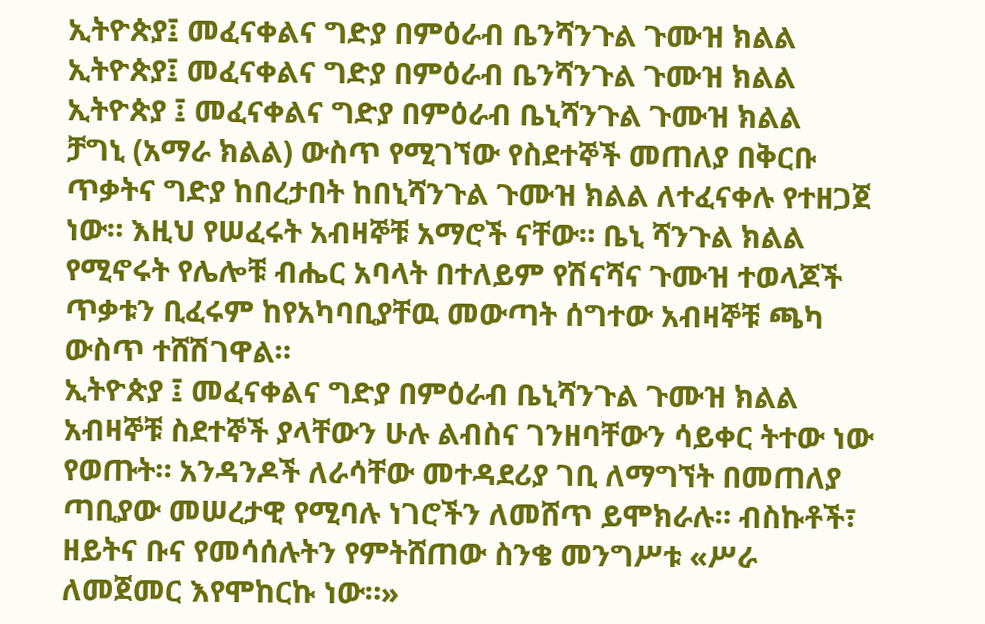ኢትዮጵያ፤ መፈናቀልና ግድያ በምዕራብ ቤንሻንጉል ጉሙዝ ክልል
ኢትዮጵያ፤ መፈናቀልና ግድያ በምዕራብ ቤንሻንጉል ጉሙዝ ክልል
ኢትዮጵያ ፤ መፈናቀልና ግድያ በምዕራብ ቤኒሻንጉል ጉሙዝ ክልል
ቻግኒ (አማራ ክልል) ውስጥ የሚገኘው የስደተኞች መጠለያ በቅርቡ ጥቃትና ግድያ ከበረታበት ከበኒሻንጉል ጉሙዝ ክልል ለተፈናቀሉ የተዘጋጀ ነው። እዚህ የሠፈሩት አብዛኞቹ አማሮች ናቸው። ቤኒ ሻንጉል ክልል የሚኖሩት የሌሎቹ ብሔር አባላት በተለይም የሽናሻና ጉሙዝ ተወላጆች ጥቃቱን ቢፈሩም ከየአካባቢያቸዉ መውጣት ሰግተው አብዛኞቹ ጫካ ውስጥ ተሸሽገዋል።
ኢትዮጵያ ፤ መፈናቀልና ግድያ በምዕራብ ቤኒሻንጉል ጉሙዝ ክልል
አብዛኞቹ ስደተኞች ያላቸውን ሁሉ ልብስና ገንዘባቸውን ሳይቀር ትተው ነው የወጡት። አንዳንዶች ለራሳቸው መተዳደሪያ ገቢ ለማግኘት በመጠለያ ጣቢያው መሠረታዊ የሚባሉ ነገሮችን ለመሸጥ ይሞክራሉ። ብስኩቶች፣ ዘይትና ቡና የመሳሰሉትን የምትሸጠው ስንቄ መንግሥቱ «ሥራ ለመጀመር እየሞከርኩ ነው።»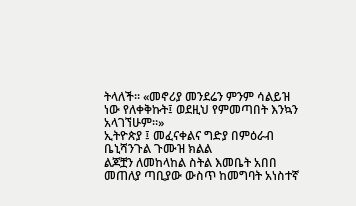ትላለች። «መኖሪያ መንደሬን ምንም ሳልይዝ ነው የለቀቅኩት፤ ወደዚህ የምመጣበት እንኳን አላገኘሁም።»
ኢትዮጵያ ፤ መፈናቀልና ግድያ በምዕራብ ቤኒሻንጉል ጉሙዝ ክልል
ልጆቿን ለመከላከል ስትል እመቤት አበበ መጠለያ ጣቢያው ውስጥ ከመግባት አነስተኛ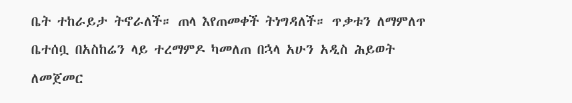ቤት ተከራይታ ትኖራለች። ጠላ እየጠመቀች ትነግዳለች። ጥቃቱን ለማምለጥ ቤተሰቧ በአስከሬን ላይ ተረማምዶ ካመለጠ በኋላ አሁን አዲስ ሕይወት ለመጀመር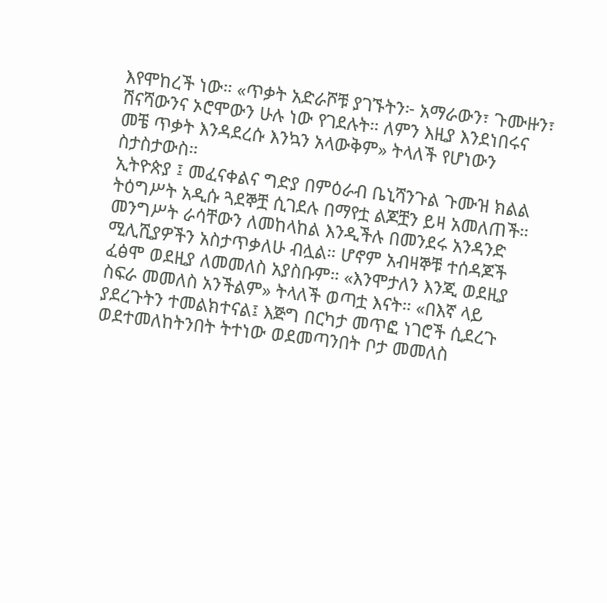እየሞከረች ነው። «ጥቃት አድራሾቹ ያገኙትን፦ አማራውን፣ ጉሙዙን፣ ሽናሻውንና ኦሮሞውን ሁሉ ነው የገደሉት። ለምን እዚያ እንደነበሩና መቼ ጥቃት እንዳደረሱ እንኳን አላውቅም» ትላለች የሆነውን ስታስታውስ።
ኢትዮጵያ ፤ መፈናቀልና ግድያ በምዕራብ ቤኒሻንጉል ጉሙዝ ክልል
ትዕግሥት አዲሱ ጓደኞቿ ሲገደሉ በማየቷ ልጆቿን ይዛ አመለጠች። መንግሥት ራሳቸውን ለመከላከል እንዲችሉ በመንደሩ አንዳንድ ሚሊሺያዎችን አስታጥቃለሁ ብሏል። ሆኖም አብዛኞቹ ተሰዳጆች ፈፅሞ ወደዚያ ለመመለስ አያስቡም። «እንሞታለን እንጂ ወደዚያ ስፍራ መመለስ አንችልም» ትላለች ወጣቷ እናት። «በእኛ ላይ ያደረጉትን ተመልክተናል፤ እጅግ በርካታ መጥፎ ነገሮች ሲደረጉ ወደተመለከትንበት ትተነው ወደመጣንበት ቦታ መመለስ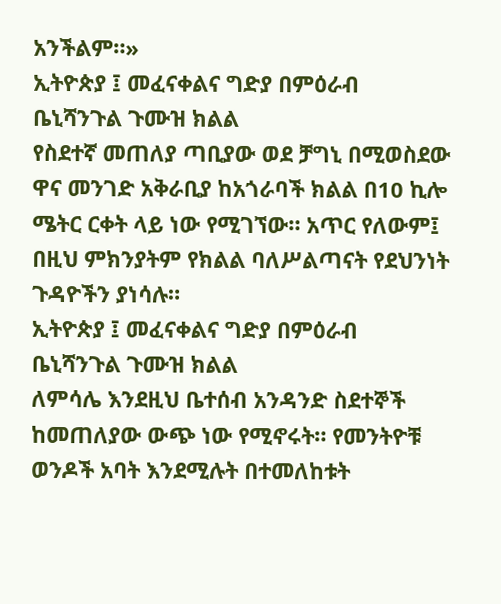አንችልም።»
ኢትዮጵያ ፤ መፈናቀልና ግድያ በምዕራብ ቤኒሻንጉል ጉሙዝ ክልል
የስደተኛ መጠለያ ጣቢያው ወደ ቻግኒ በሚወስደው ዋና መንገድ አቅራቢያ ከአጎራባች ክልል በ10 ኪሎ ሜትር ርቀት ላይ ነው የሚገኘው። አጥር የለውም፤ በዚህ ምክንያትም የክልል ባለሥልጣናት የደህንነት ጉዳዮችን ያነሳሉ።
ኢትዮጵያ ፤ መፈናቀልና ግድያ በምዕራብ ቤኒሻንጉል ጉሙዝ ክልል
ለምሳሌ እንደዚህ ቤተሰብ አንዳንድ ስደተኞች ከመጠለያው ውጭ ነው የሚኖሩት። የመንትዮቹ ወንዶች አባት እንደሚሉት በተመለከቱት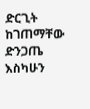ድርጊት ከገጠማቸው ድንጋጤ እስካሁን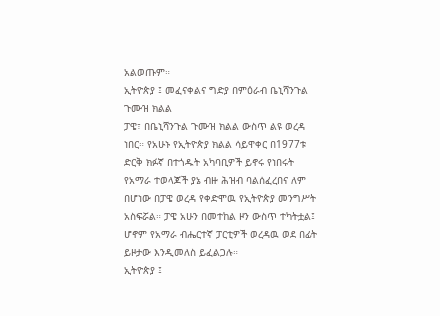አልወጡም።
ኢትዮጵያ ፤ መፈናቀልና ግድያ በምዕራብ ቤኒሻንጉል ጉሙዝ ክልል
ፓዌ፣ በቤኒሻንጉል ጉሙዝ ክልል ውስጥ ልዩ ወረዳ ነበር። የአሁኑ የኢትዮጵያ ክልል ሳይዋቀር በ1977ቱ ድርቅ ክፉኛ በተጎዱት አካባቢዎች ይኖሩ የነበሩት የአማራ ተወላጆች ያኔ ብዙ ሕዝብ ባልሰፈረበና ለም በሆነው በፓዌ ወረዳ የቀድሞዉ የኢትዮጵያ መንግሥት አስፍሯል። ፓዌ አሁን በመተከል ዞን ውስጥ ተካትቷል፤ ሆኖም የአማራ ብሔርተኛ ፓርቲዎች ወረዳዉ ወደ በፊት ይዞታው እንዲመለስ ይፈልጋሉ።
ኢትዮጵያ ፤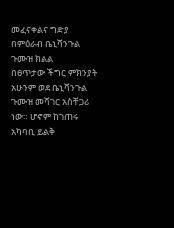መፈናቀልና ግድያ በምዕራብ ቤኒሻንጉል ጉሙዝ ክልል
በፀጥታው ችግር ምክንያት አሁንም ወደ ቤኒሻንጉል ጉሙዝ መሻገር አስቸጋሪ ነው። ሆኖም ከገጠሩ አካባቢ ይልቅ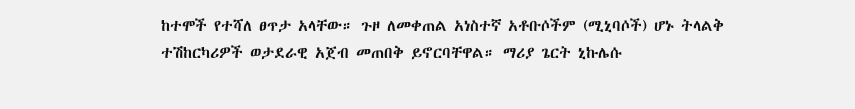ከተሞች የተሻለ ፀጥታ አላቸው። ጉዞ ለመቀጠል አነስተኛ አቶቡሶችም (ሚኒባሶች) ሆኑ ትላልቅ ተሽከርካሪዎች ወታደራዊ አጀብ መጠበቅ ይኖርባቸዋል። ማሪያ ጌርት ኒኩሌሱ